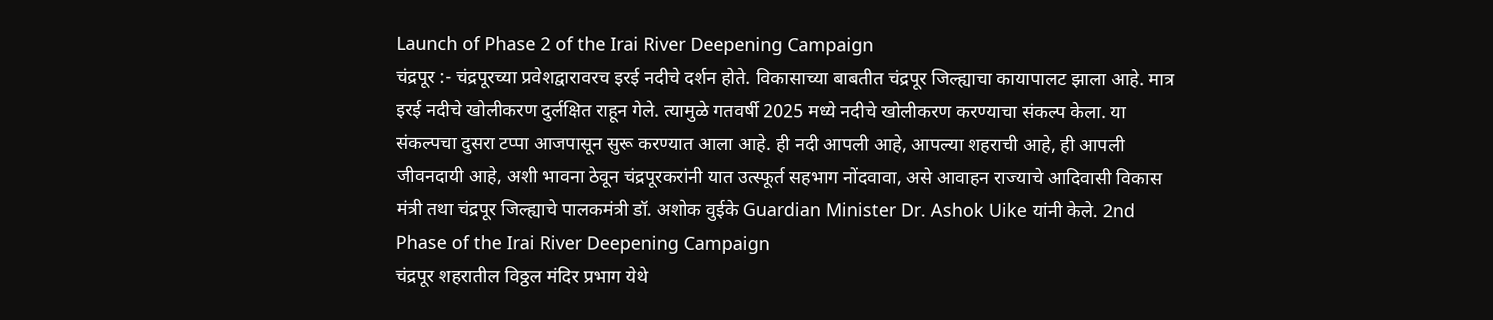Launch of Phase 2 of the Irai River Deepening Campaign
चंद्रपूर :- चंद्रपूरच्या प्रवेशद्वारावरच इरई नदीचे दर्शन होते. विकासाच्या बाबतीत चंद्रपूर जिल्ह्याचा कायापालट झाला आहे. मात्र इरई नदीचे खोलीकरण दुर्लक्षित राहून गेले. त्यामुळे गतवर्षी 2025 मध्ये नदीचे खोलीकरण करण्याचा संकल्प केला. या संकल्पचा दुसरा टप्पा आजपासून सुरू करण्यात आला आहे. ही नदी आपली आहे, आपल्या शहराची आहे, ही आपली जीवनदायी आहे, अशी भावना ठेवून चंद्रपूरकरांनी यात उत्स्फूर्त सहभाग नोंदवावा, असे आवाहन राज्याचे आदिवासी विकास मंत्री तथा चंद्रपूर जिल्ह्याचे पालकमंत्री डॉ. अशोक वुईके Guardian Minister Dr. Ashok Uike यांनी केले. 2nd Phase of the Irai River Deepening Campaign
चंद्रपूर शहरातील विठ्ठल मंदिर प्रभाग येथे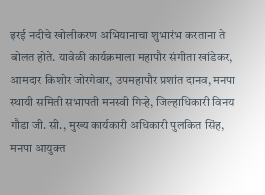इरई नदीचे खोलीकरण अभियानाचा शुभारंभ करताना ते बोलत होते. यावेळी कार्यक्रमाला महापौर संगीता खांडेकर, आमदार किशोर जोरगेवार, उपमहापौर प्रशांत दानव, मनपा स्थायी समिती सभापती मनस्वी गिऱ्हे, जिल्हाधिकारी विनय गौडा जी. सी., मुख्य कार्यकारी अधिकारी पुलकित सिंह, मनपा आयुक्त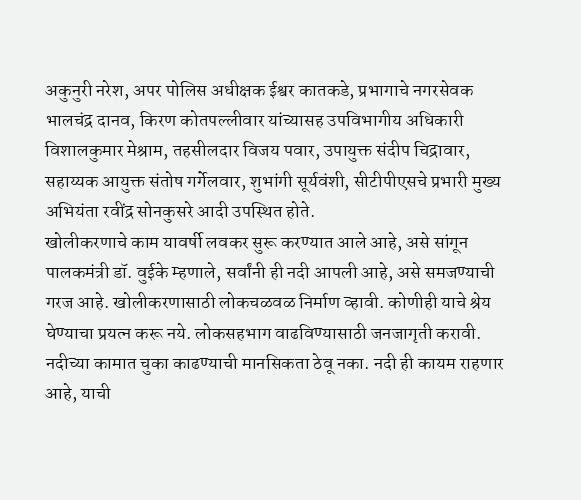अकुनुरी नरेश, अपर पोलिस अधीक्षक ईश्वर कातकडे, प्रभागाचे नगरसेवक भालचंद्र दानव, किरण कोतपल्लीवार यांच्यासह उपविभागीय अधिकारी विशालकुमार मेश्राम, तहसीलदार विजय पवार, उपायुक्त संदीप चिद्रावार, सहाय्यक आयुक्त संतोष गर्गेलवार, शुभांगी सूर्यवंशी, सीटीपीएसचे प्रभारी मुख्य अभियंता रवींद्र सोनकुसरे आदी उपस्थित होते.
खोलीकरणाचे काम यावर्षी लवकर सुरू करण्यात आले आहे, असे सांगून पालकमंत्री डॉ. वुईके म्हणाले, सर्वांनी ही नदी आपली आहे, असे समजण्याची गरज आहे. खोलीकरणासाठी लोकचळवळ निर्माण व्हावी. कोणीही याचे श्रेय घेण्याचा प्रयत्न करू नये. लोकसहभाग वाढविण्यासाठी जनजागृती करावी. नदीच्या कामात चुका काढण्याची मानसिकता ठेवू नका. नदी ही कायम राहणार आहे, याची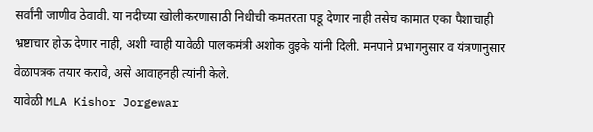सर्वांनी जाणीव ठेवावी. या नदीच्या खोलीकरणासाठी निधीची कमतरता पडू देणार नाही तसेच कामात एका पैशाचाही भ्रष्टाचार होऊ देणार नाही, अशी ग्वाही यावेळी पालकमंत्री अशोक वुइके यांनी दिली. मनपाने प्रभागनुसार व यंत्रणानुसार वेळापत्रक तयार करावे, असे आवाहनही त्यांनी केले.
यावेळी MLA Kishor Jorgewar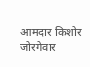आमदार किशोर जोरगेवार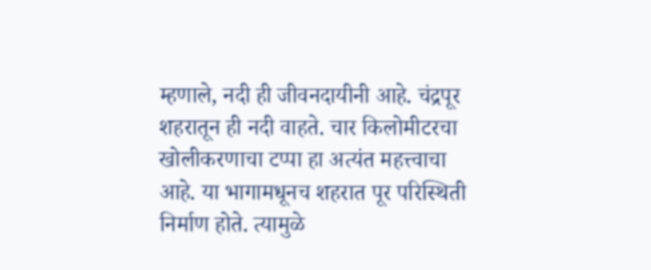म्हणाले, नदी ही जीवनदायीनी आहे. चंद्रपूर शहरातून ही नदी वाहते. चार किलोमीटरचा खोलीकरणाचा टप्पा हा अत्यंत महत्त्वाचा आहे. या भागामधूनच शहरात पूर परिस्थिती निर्माण होते. त्यामुळे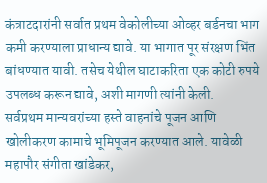कंत्राटदारांनी सर्वात प्रथम वेकोलीच्या ओव्हर बर्डनचा भाग कमी करण्याला प्राधान्य द्यावे. या भागात पूर संरक्षण भिंत बांधण्यात यावी. तसेच येथील घाटाकरिता एक कोटी रुपये उपलब्ध करून द्यावे, अशी मागणी त्यांनी केली.
सर्वप्रथम मान्यवरांच्या हस्ते वाहनांचे पूजन आणि खोलीकरण कामाचे भूमिपूजन करण्यात आले. यावेळी महापौर संगीता खांडेकर,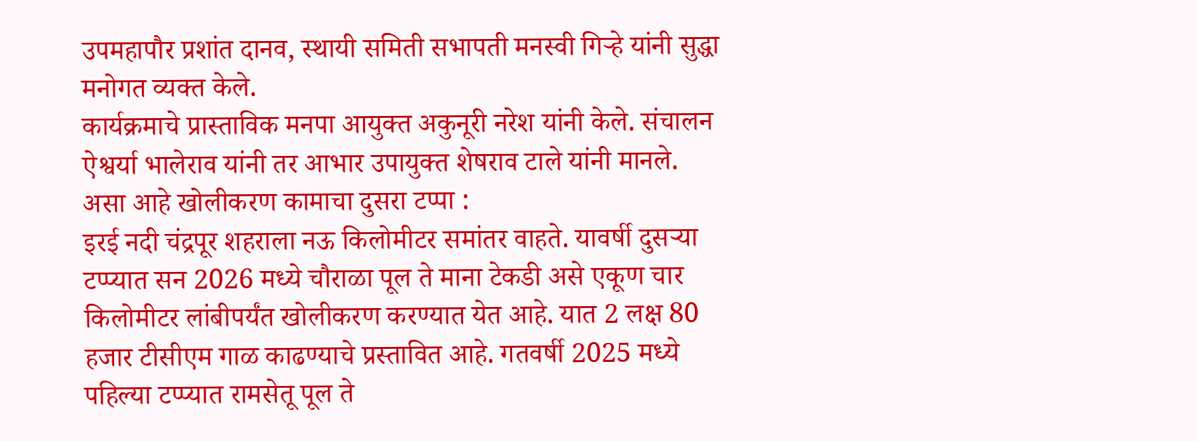उपमहापौर प्रशांत दानव, स्थायी समिती सभापती मनस्वी गिऱ्हे यांनी सुद्धा मनोगत व्यक्त केले.
कार्यक्रमाचे प्रास्ताविक मनपा आयुक्त अकुनूरी नरेश यांनी केले. संचालन ऐश्वर्या भालेराव यांनी तर आभार उपायुक्त शेषराव टाले यांनी मानले.
असा आहे खोलीकरण कामाचा दुसरा टप्पा :
इरई नदी चंद्रपूर शहराला नऊ किलोमीटर समांतर वाहते. यावर्षी दुसऱ्या टप्प्यात सन 2026 मध्ये चौराळा पूल ते माना टेकडी असे एकूण चार किलोमीटर लांबीपर्यंत खोलीकरण करण्यात येत आहे. यात 2 लक्ष 80 हजार टीसीएम गाळ काढण्याचे प्रस्तावित आहे. गतवर्षी 2025 मध्ये पहिल्या टप्प्यात रामसेतू पूल ते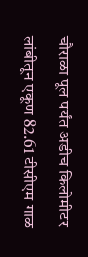चौराळा पूल पर्यंत अडीच किलोमीटर लांबीतून एकूण 82.61 टीसीएम गाळ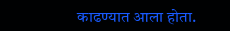काढण्यात आला होता.